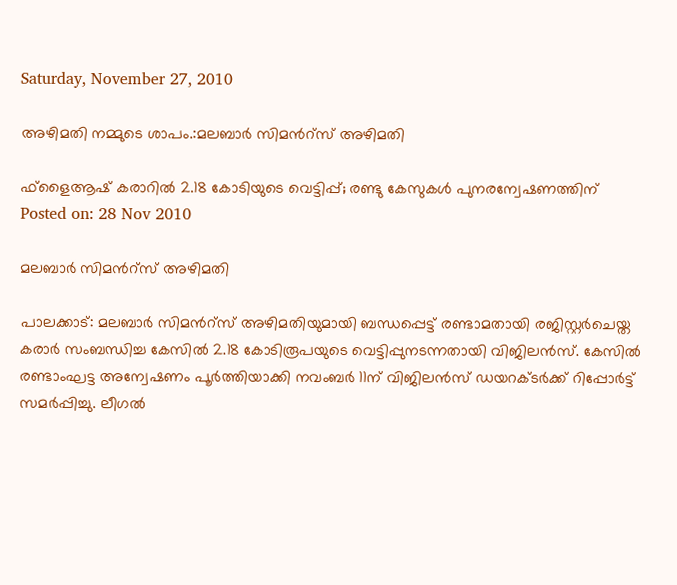Saturday, November 27, 2010

അഴിമതി നമ്മുടെ ശാപം.:മലബാര്‍ സിമന്‍റ്‌സ് അഴിമതി

ഫ്‌ളൈആഷ് കരാറില്‍ 2.18 കോടിയുടെ വെട്ടിപ്പ്; രണ്ടു കേസുകള്‍ പുനരന്വേഷണത്തിന്‌
Posted on: 28 Nov 2010

മലബാര്‍ സിമന്‍റ്‌സ് അഴിമതി

പാലക്കാട്: മലബാര്‍ സിമന്‍റ്‌സ് അഴിമതിയുമായി ബന്ധപ്പെട്ട് രണ്ടാമതായി രജിസ്റ്റര്‍ചെയ്ത കരാര്‍ സംബന്ധിച്ച കേസില്‍ 2.18 കോടിരൂപയുടെ വെട്ടിപ്പുനടന്നതായി വിജിലന്‍സ്. കേസില്‍ രണ്ടാംഘട്ട അന്വേഷണം പൂര്‍ത്തിയാക്കി നവംബര്‍ 11ന് വിജിലന്‍സ് ഡയറക്ടര്‍ക്ക് റിപ്പോര്‍ട്ട് സമര്‍പ്പിച്ചു. ലീഗല്‍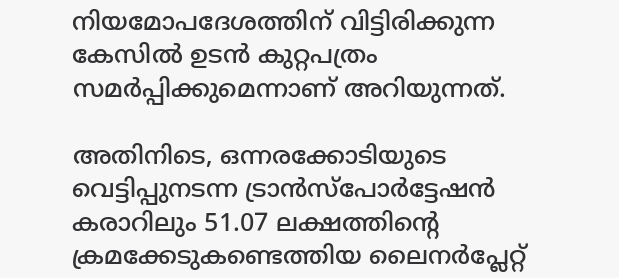നിയമോപദേശത്തിന് വിട്ടിരിക്കുന്ന കേസില്‍ ഉടന്‍ കുറ്റപത്രം സമര്‍പ്പിക്കുമെന്നാണ് അറിയുന്നത്.

അതിനിടെ, ഒന്നരക്കോടിയുടെ വെട്ടിപ്പുനടന്ന ട്രാന്‍സ്‌പോര്‍ട്ടേഷന്‍ കരാറിലും 51.07 ലക്ഷത്തിന്റെ ക്രമക്കേടുകണ്ടെത്തിയ ലൈനര്‍പ്ലേറ്റ്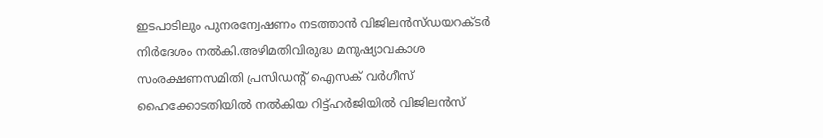ഇടപാടിലും പുനരന്വേഷണം നടത്താന്‍ വിജിലന്‍സ്ഡയറക്ടര്‍ നിര്‍ദേശം നല്‍കി.അഴിമതിവിരുദ്ധ മനുഷ്യാവകാശ സംരക്ഷണസമിതി പ്രസിഡന്‍റ് ഐസക് വര്‍ഗീസ് ഹൈക്കോടതിയില്‍ നല്‍കിയ റിട്ട്ഹര്‍ജിയില്‍ വിജിലന്‍സ്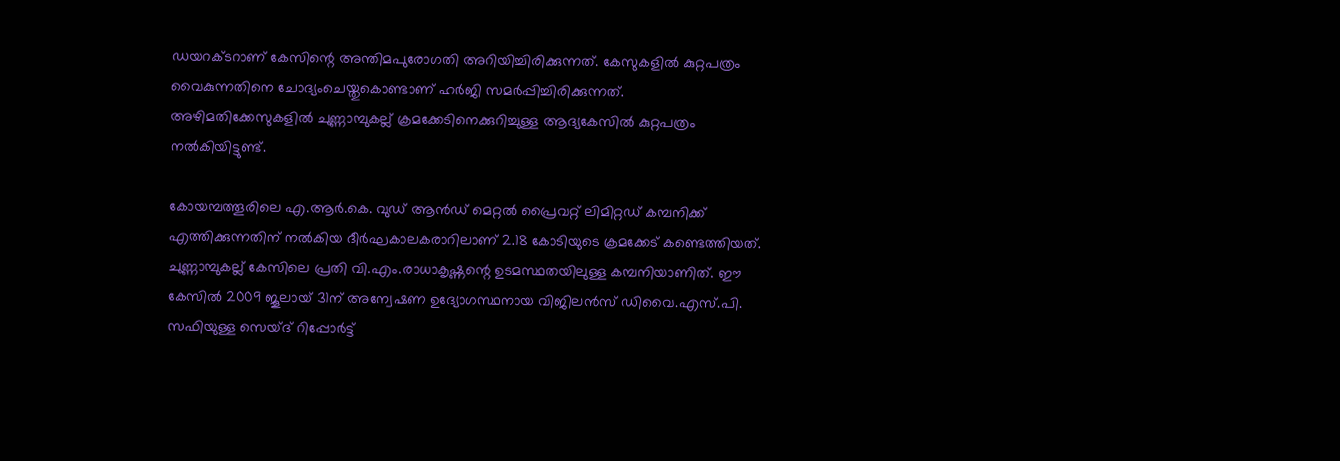ഡയറക്ടറാണ് കേസിന്റെ അന്തിമപുരോഗതി അറിയിച്ചിരിക്കുന്നത്. കേസുകളില്‍ കുറ്റപത്രം വൈകുന്നതിനെ ചോദ്യംചെയ്തുകൊണ്ടാണ് ഹര്‍ജി സമര്‍പ്പിച്ചിരിക്കുന്നത്. അഴിമതിക്കേസുകളില്‍ ചുണ്ണാമ്പുകല്ല് ക്രമക്കേടിനെക്കുറിച്ചുള്ള ആദ്യകേസില്‍ കുറ്റപത്രം നല്‍കിയിട്ടുണ്ട്.

കോയമ്പത്തൂരിലെ എ.ആര്‍.കെ. വുഡ് ആന്‍ഡ് മെറ്റല്‍ പ്രൈവറ്റ് ലിമിറ്റഡ് കമ്പനിക്ക് എത്തിക്കുന്നതിന് നല്‍കിയ ദീര്‍ഘകാലകരാറിലാണ് 2.18 കോടിയുടെ ക്രമക്കേട് കണ്ടെത്തിയത്. ചുണ്ണാമ്പുകല്ല് കേസിലെ പ്രതി വി.എം.രാധാകൃഷ്ണന്റെ ഉടമസ്ഥതയിലുള്ള കമ്പനിയാണിത്. ഈ കേസില്‍ 2009 ജൂലായ് 31ന് അന്വേഷണ ഉദ്യോഗസ്ഥനായ വിജിലന്‍സ് ഡിവൈ.എസ്.പി. സഫിയുള്ള സെയ്ദ് റിപ്പോര്‍ട്ട്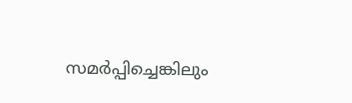സമര്‍പ്പിച്ചെങ്കിലും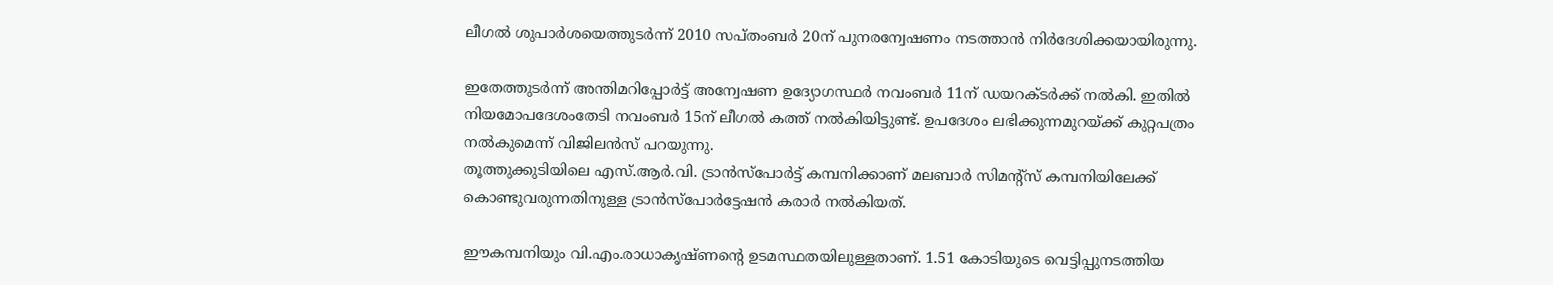ലീഗല്‍ ശുപാര്‍ശയെത്തുടര്‍ന്ന് 2010 സപ്തംബര്‍ 20ന് പുനരന്വേഷണം നടത്താന്‍ നിര്‍ദേശിക്കയായിരുന്നു.

ഇതേത്തുടര്‍ന്ന് അന്തിമറിപ്പോര്‍ട്ട് അന്വേഷണ ഉദ്യോഗസ്ഥര്‍ നവംബര്‍ 11ന് ഡയറക്ടര്‍ക്ക് നല്‍കി. ഇതില്‍ നിയമോപദേശംതേടി നവംബര്‍ 15ന് ലീഗല്‍ കത്ത് നല്‍കിയിട്ടുണ്ട്. ഉപദേശം ലഭിക്കുന്നമുറയ്ക്ക് കുറ്റപത്രം നല്‍കുമെന്ന് വിജിലന്‍സ് പറയുന്നു.
തൂത്തുക്കുടിയിലെ എസ്.ആര്‍.വി. ട്രാന്‍സ്‌പോര്‍ട്ട് കമ്പനിക്കാണ് മലബാര്‍ സിമന്‍റ്‌സ് കമ്പനിയിലേക്ക് കൊണ്ടുവരുന്നതിനുള്ള ട്രാന്‍സ്‌പോര്‍ട്ടേഷന്‍ കരാര്‍ നല്‍കിയത്.

ഈകമ്പനിയും വി.എം.രാധാകൃഷ്ണന്റെ ഉടമസ്ഥതയിലുള്ളതാണ്. 1.51 കോടിയുടെ വെട്ടിപ്പുനടത്തിയ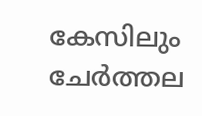കേസിലും ചേര്‍ത്തല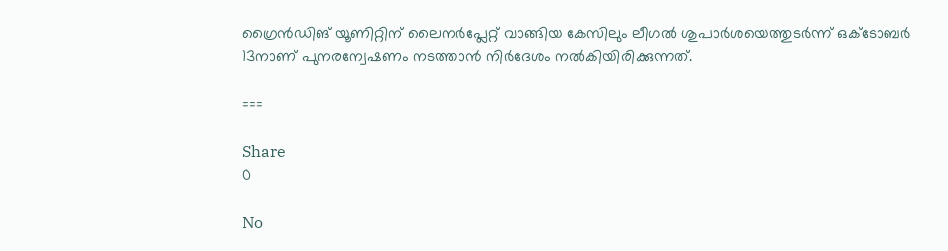ഗ്രൈന്‍ഡിങ് യൂണിറ്റിന് ലൈനര്‍പ്ലേറ്റ് വാങ്ങിയ കേസിലും ലീഗല്‍ ശുപാര്‍ശയെത്തുടര്‍ന്ന് ഒക്ടോബര്‍ 13നാണ് പുനരന്വേഷണം നടത്താന്‍ നിര്‍ദേശം നല്‍കിയിരിക്കുന്നത്.

===

Share
0

No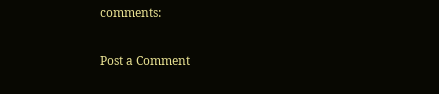comments:

Post a Comment